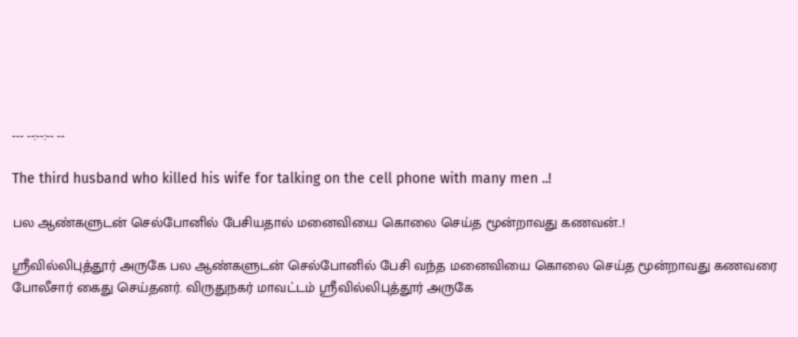--- --:--:-- --

The third husband who killed his wife for talking on the cell phone with many men ..!

பல ஆண்களுடன் செல்போனில் பேசியதால் மனைவியை கொலை செய்த மூன்றாவது கணவன்..!

ஸ்ரீவில்லிபுத்தூர் அருகே பல ஆண்களுடன் செல்போனில் பேசி வந்த மனைவியை கொலை செய்த மூன்றாவது கணவரை போலீசார் கைது செய்தனர். விருதுநகர் மாவட்டம் ஸ்ரீவில்லிபுத்தூர் அருகே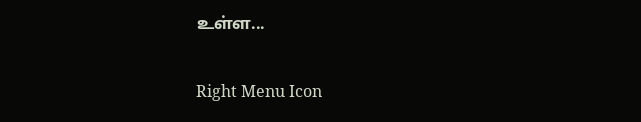உள்ள...

Right Menu Icon